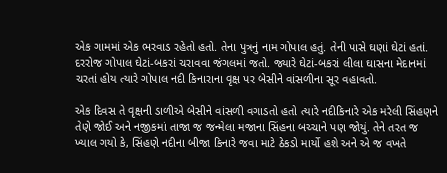એક ગામમાં એક ભરવાડ રહેતો હતો. તેના પુત્રનું નામ ગોપાલ હતું. તેની પાસે ઘણાં ઘેટાં હતાં. દરરોજ ગોપાલ ઘેટાં-બકરાં ચરાવવા જંગલમાં જતો. જ્યારે ઘેટાં-બકરાં લીલા ઘાસના મેદાનમાં ચરતાં હોય ત્યારે ગોપાલ નદી કિનારાના વૃક્ષ પર બેસીને વાંસળીના સૂર વહાવતો.

એક દિવસ તે વૃક્ષની ડાળીએ બેસીને વાંસળી વગાડતો હતો ત્યારે નદીકિનારે એક મરેલી સિંહણને તેણે જોઈ અને નજીકમાં તાજા જ જન્મેલા મજાના સિંહના બચ્ચાને પણ જોયું. તેને તરત જ ખ્યાલ ગયો કે, સિંહણે નદીના બીજા કિનારે જવા માટે ઠેકડો માર્યો હશે અને એ જ વખતે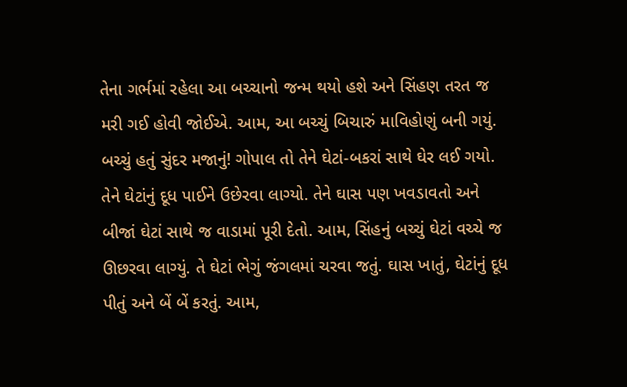તેના ગર્ભમાં રહેલા આ બચ્ચાનો જન્મ થયો હશે અને સિંહણ તરત જ મરી ગઈ હોવી જોઈએ. આમ, આ બચ્ચું બિચારું માવિહોણું બની ગયું. બચ્ચું હતું સુંદર મજાનું! ગોપાલ તો તેને ઘેટાં-બકરાં સાથે ઘેર લઈ ગયો. તેને ઘેટાંનું દૂધ પાઈને ઉછેરવા લાગ્યો. તેને ઘાસ પણ ખવડાવતો અને બીજાં ઘેટાં સાથે જ વાડામાં પૂરી દેતો. આમ, સિંહનું બચ્ચું ઘેટાં વચ્ચે જ ઊછરવા લાગ્યું. તે ઘેટાં ભેગું જંગલમાં ચરવા જતું. ઘાસ ખાતું, ઘેટાંનું દૂધ પીતું અને બેં બેં કરતું. આમ,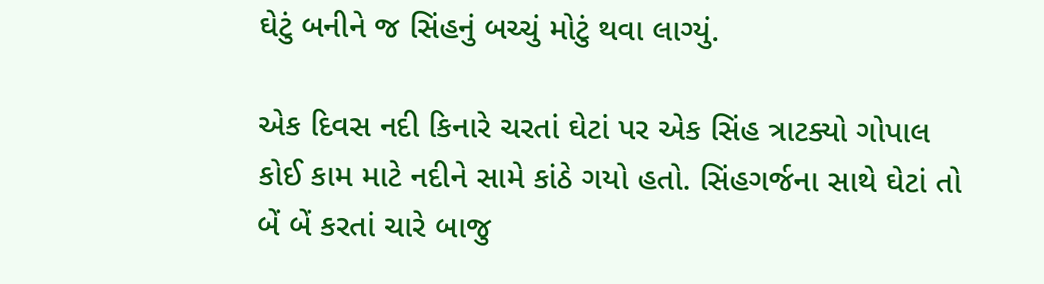ઘેટું બનીને જ સિંહનું બચ્ચું મોટું થવા લાગ્યું.

એક દિવસ નદી કિનારે ચરતાં ઘેટાં પર એક સિંહ ત્રાટક્યો ગોપાલ કોઈ કામ માટે નદીને સામે કાંઠે ગયો હતો. સિંહગર્જના સાથે ઘેટાં તો બેં બેં કરતાં ચારે બાજુ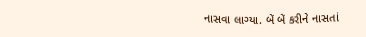નાસવા લાગ્યા. બેં બેં કરીને નાસતાં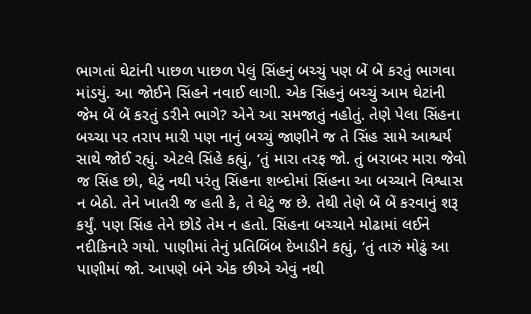ભાગતાં ઘેટાંની પાછળ પાછળ પેલું સિંહનું બચ્ચું પણ બેં બેં કરતું ભાગવા માંડયું. આ જોઈને સિંહને નવાઈ લાગી. એક સિંહનું બચ્ચું આમ ઘેટાંની જેમ બેં બેં કરતું ડરીને ભાગે? એને આ સમજાતું નહોતું. તેણે પેલા સિંહના બચ્ચા પર તરાપ મારી પણ નાનું બચ્ચું જાણીને જ તે સિંહ સામે આશ્ચર્ય સાથે જોઈ રહ્યું. એટલે સિંહે કહ્યું, ‘તું મારા તરફ જો. તું બરાબર મારા જેવો જ સિંહ છો, ઘેટું નથી પરંતુ સિંહના શબ્દોમાં સિંહના આ બચ્ચાને વિશ્વાસ ન બેઠો. તેને ખાતરી જ હતી કે, તે ઘેટું જ છે. તેથી તેણે બેં બેં કરવાનું શરૂ કર્યું. પણ સિંહ તેને છોડે તેમ ન હતો. સિંહના બચ્ચાને મોઢામાં લઈને નદીકિનારે ગયો. પાણીમાં તેનું પ્રતિબિંબ દેખાડીને કહ્યું, ‘તું તારું મોઢું આ પાણીમાં જો. આપણે બંને એક છીએ એવું નથી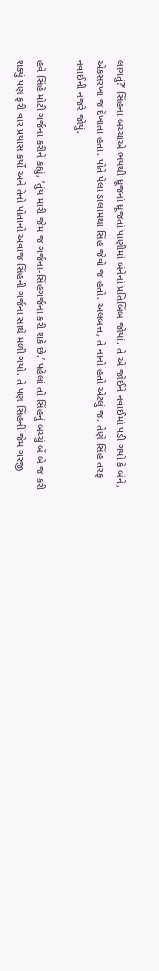લાગતું?’ સિંહના બચ્ચાએ ભયથી ધ્રૂજનાં ધ્રૂજતાં પાણીમાં બંનેનાં પ્રતિબિંબ જોયાં. તે એ જોઈને નવાઈમાં પડી ગયો કે બંને, એકસરખા જ દેખાતા હતા. પોતે પેલા ડાલામથા સિંહ જેવો જ હતો. અલબત્ત, તે નાનો હતો એટલું જ. તેણે સિંહ તરફ નવાઈની નજરે જોયું.

હવે સિંહે મોટી ગર્જના કરીને કહ્યું, ‘તુંય મારી જેમ જ ગર્જના-સિંહગર્જના કરી શકે છે.’ પહેલાં તો સિંહનું બચ્ચું બેં બે જ કરી શક્યું પણ ફરી વાર પ્રયાસ કર્યો અને તેનો પોતાનો અવાજ સિંહની ગર્જના સાથે મળી ગયો. તે પણ સિંહની જેમ ગરજી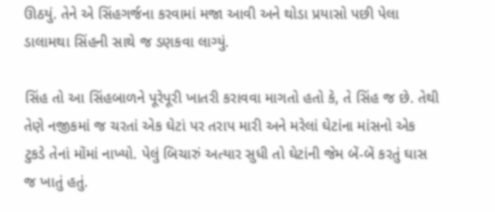ઊઠયું. તેને એ સિંહગર્જના કરવામાં મજા આવી અને થોડા પ્રયાસો પછી પેલા ડાલામથા સિંહની સાથે જ ડણકવા લાગ્યું.

સિંહ તો આ સિંહબાળને પૂરેપૂરી ખાતરી કરાવવા માગતો હતો કે, તે સિંહ જ છે. તેથી તેણે નજીકમાં જ ચરતાં એક ઘેટાં પર તરાપ મારી અને મરેલાં ઘેટાંના માંસનો એક ટુકડે તેનાં મોંમાં નાખ્યો. પેલું બિચારું અત્યાર સુધી તો ઘેટાંની જેમ બેં-બેં કરતું ઘાસ જ ખાતું હતું.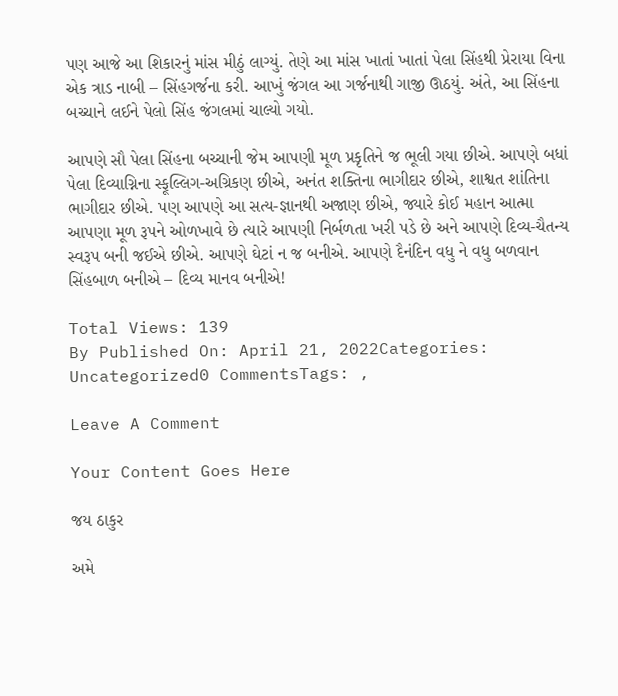પણ આજે આ શિકારનું માંસ મીઠું લાગ્યું. તેણે આ માંસ ખાતાં ખાતાં પેલા સિંહથી પ્રેરાયા વિના એક ત્રાડ નાબી – સિંહગર્જના કરી. આખું જંગલ આ ગર્જનાથી ગાજી ઊઠયું. અંતે, આ સિંહના બચ્ચાને લઈને પેલો સિંહ જંગલમાં ચાલ્યો ગયો.

આપણે સૌ પેલા સિંહના બચ્ચાની જેમ આપણી મૂળ પ્રકૃતિને જ ભૂલી ગયા છીએ. આપણે બધાં પેલા દિવ્યાગ્નિના સ્ફૂલ્લિગ-અગ્રિકણ છીએ, અનંત શક્તિના ભાગીદાર છીએ, શાશ્વત શાંતિના ભાગીદાર છીએ. પણ આપણે આ સત્ય-જ્ઞાનથી અજાણ છીએ, જ્યારે કોઈ મહાન આત્મા આપણા મૂળ રૂપને ઓળખાવે છે ત્યારે આપણી નિર્બળતા ખરી પડે છે અને આપણે દિવ્ય-ચૈતન્ય સ્વરૂપ બની જઈએ છીએ. આપણે ઘેટાં ન જ બનીએ. આપણે દૈનંદિન વધુ ને વધુ બળવાન સિંહબાળ બનીએ – દિવ્ય માનવ બનીએ!

Total Views: 139
By Published On: April 21, 2022Categories: Uncategorized0 CommentsTags: ,

Leave A Comment

Your Content Goes Here

જય ઠાકુર

અમે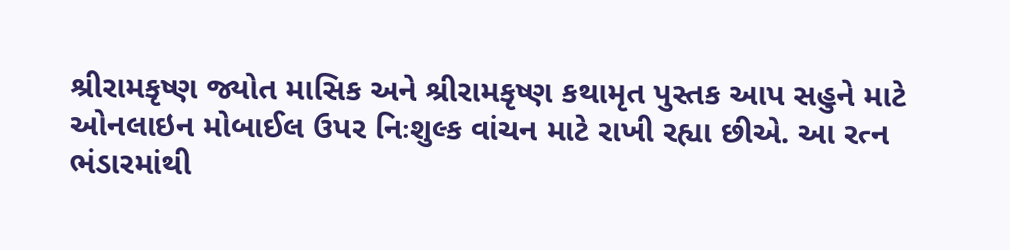શ્રીરામકૃષ્ણ જ્યોત માસિક અને શ્રીરામકૃષ્ણ કથામૃત પુસ્તક આપ સહુને માટે ઓનલાઇન મોબાઈલ ઉપર નિઃશુલ્ક વાંચન માટે રાખી રહ્યા છીએ. આ રત્ન ભંડારમાંથી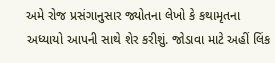અમે રોજ પ્રસંગાનુસાર જ્યોતના લેખો કે કથામૃતના અધ્યાયો આપની સાથે શેર કરીશું. જોડાવા માટે અહીં લિંક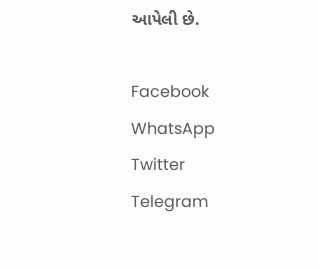આપેલી છે.

Facebook
WhatsApp
Twitter
Telegram